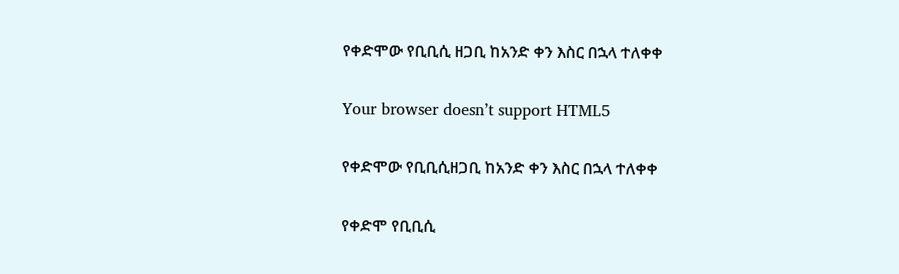የቀድሞው የቢቢሲ ዘጋቢ ከአንድ ቀን እስር በኋላ ተለቀቀ

Your browser doesn’t support HTML5

የቀድሞው የቢቢሲዘጋቢ ከአንድ ቀን እስር በኋላ ተለቀቀ

የቀድሞ የቢቢሲ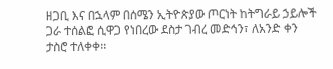ዘጋቢ እና በኋላም በሰሜን ኢትዮጵያው ጦርነት ከትግራይ ኃይሎች ጋራ ተሰልፎ ሲዋጋ የነበረው ደስታ ገብረ መድኅን፣ ለአንድ ቀን ታስሮ ተለቀቀ፡፡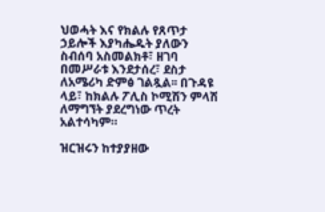ህወሓት እና የክልሉ የጸጥታ ኃይሎች እያካሔዱት ያለውን ስብሰባ አስመልክቶ፣ ዘገባ በመሥራቱ እንደታሰረ፣ ደስታ ለአሜሪካ ድምፅ ገልጿል፡፡ በጉዳዩ ላይ፣ ከክልሉ ፖሊስ ኮሚሽን ምላሽ ለማግኘት ያደረግነው ጥረት አልተሳካም።

ዝርዝሩን ከተያያዘው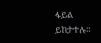ፋይል ይከታተሉ።